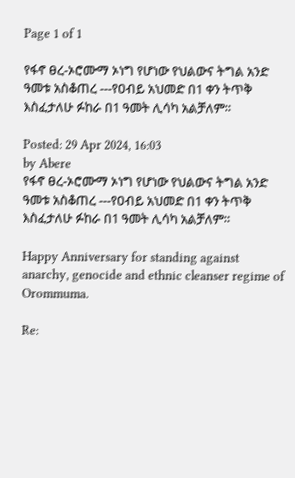Page 1 of 1

የፋኖ ፀረ-ኦሮሙማ ኦነግ የሆነው የህልውና ትግል አንድ ዓመቱ አስቆጠረ ---የዐብይ አህመድ በ1 ቀን ትጥቅ እስፈታለሁ ፉከራ በ1 ዓመት ሊሳካ አልቻለም።

Posted: 29 Apr 2024, 16:03
by Abere
የፋኖ ፀረ-ኦሮሙማ ኦነግ የሆነው የህልውና ትግል አንድ ዓመቱ አስቆጠረ ---የዐብይ አህመድ በ1 ቀን ትጥቅ እስፈታለሁ ፉከራ በ1 ዓመት ሊሳካ አልቻለም።

Happy Anniversary for standing against anarchy, genocide and ethnic cleanser regime of Orommuma.

Re: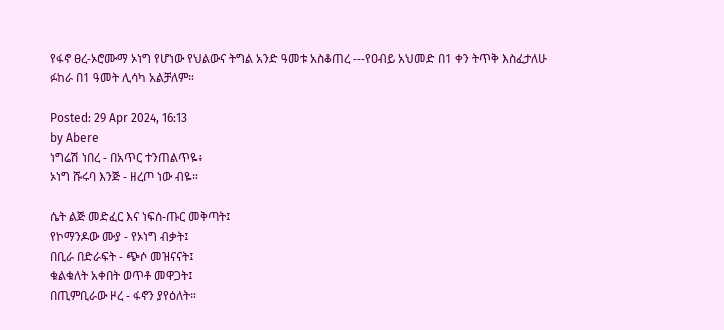የፋኖ ፀረ-ኦሮሙማ ኦነግ የሆነው የህልውና ትግል አንድ ዓመቱ አስቆጠረ ---የዐብይ አህመድ በ1 ቀን ትጥቅ እስፈታለሁ ፉከራ በ1 ዓመት ሊሳካ አልቻለም።

Posted: 29 Apr 2024, 16:13
by Abere
ነግሬሽ ነበረ - በአጥር ተንጠልጥዬ፥
ኦነግ ሹሩባ እንጅ - ዘረጦ ነው ብዬ።

ሴት ልጅ መድፈር እና ነፍሰ-ጡር መቅጣት፤
የኮማንዶው ሙያ - የኦነግ ብቃት፤
በቢራ በድራፍት - ጭሶ መዝናናት፤
ቁልቁለት አቀበት ወጥቶ መዋጋት፤
በጢምቢራው ዞረ - ፋኖን ያየዕለት።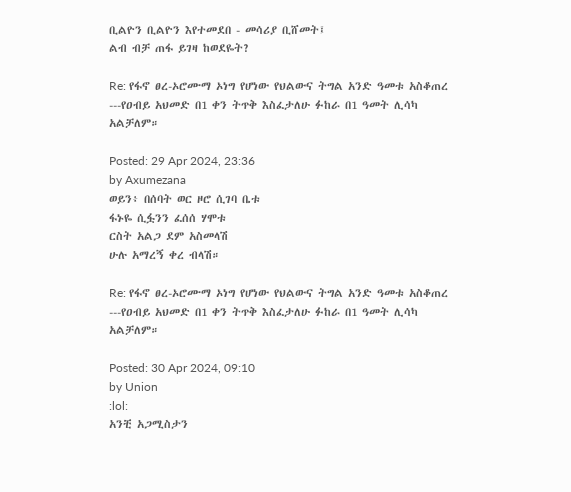ቢልዮን ቢልዮን እየተመደበ - መሳሪያ ቢሸመት፤
ልብ ብቻ ጠፋ ይገዛ ከወደዬት?

Re: የፋኖ ፀረ-ኦሮሙማ ኦነግ የሆነው የህልውና ትግል አንድ ዓመቱ አስቆጠረ ---የዐብይ አህመድ በ1 ቀን ትጥቅ እስፈታለሁ ፉከራ በ1 ዓመት ሊሳካ አልቻለም።

Posted: 29 Apr 2024, 23:36
by Axumezana
ወይን፥ በሰባት ወር ዞሮ ሲገባ ቤቱ
ፋኑዬ ሲፏንን ፈሰሰ ሃሞቱ
ርስት አልጋ ደም አስመላሽ
ሁሉ አማረኝ ቀረ ብላሽ።

Re: የፋኖ ፀረ-ኦሮሙማ ኦነግ የሆነው የህልውና ትግል አንድ ዓመቱ አስቆጠረ ---የዐብይ አህመድ በ1 ቀን ትጥቅ እስፈታለሁ ፉከራ በ1 ዓመት ሊሳካ አልቻለም።

Posted: 30 Apr 2024, 09:10
by Union
:lol:
አንቺ አጋሚስታን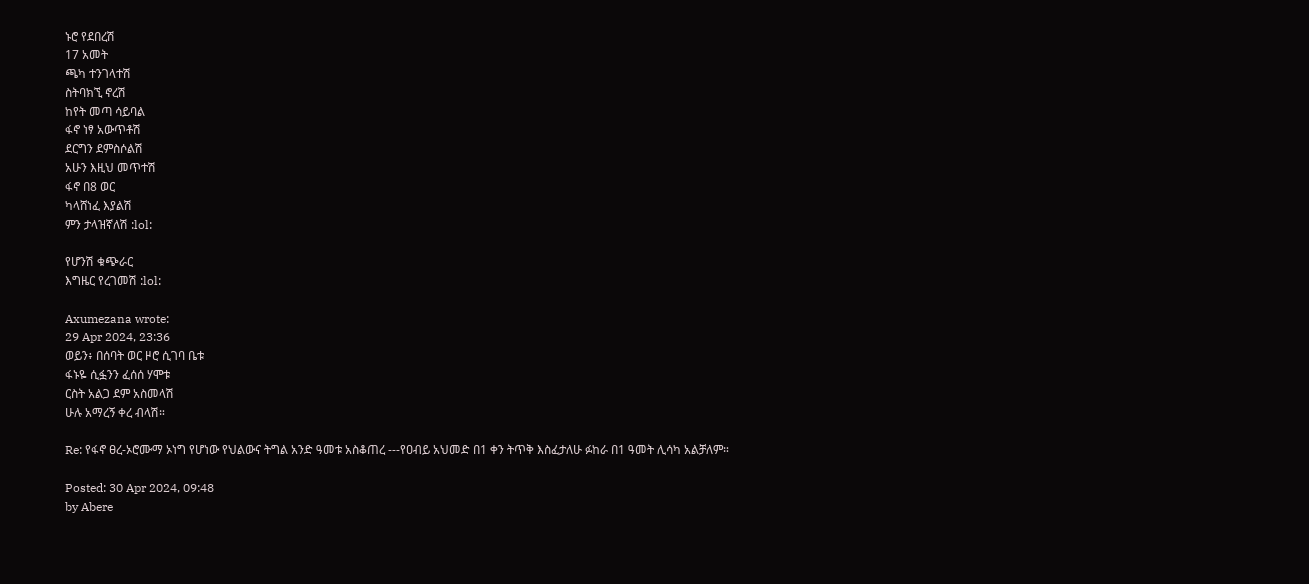ኑሮ የደበረሽ
17 አመት
ጫካ ተንገላተሽ
ስትባክኚ ኖረሽ
ከየት መጣ ሳይባል
ፋኖ ነፃ አውጥቶሽ
ደርግን ደምስሶልሽ
አሁን እዚህ መጥተሽ
ፋኖ በ8 ወር
ካላሸነፈ እያልሽ
ምን ታላዝኛለሽ :lol:

የሆንሽ ቁጭራር
እግዜር የረገመሽ :lol:

Axumezana wrote:
29 Apr 2024, 23:36
ወይን፥ በሰባት ወር ዞሮ ሲገባ ቤቱ
ፋኑዬ ሲፏንን ፈሰሰ ሃሞቱ
ርስት አልጋ ደም አስመላሽ
ሁሉ አማረኝ ቀረ ብላሽ።

Re: የፋኖ ፀረ-ኦሮሙማ ኦነግ የሆነው የህልውና ትግል አንድ ዓመቱ አስቆጠረ ---የዐብይ አህመድ በ1 ቀን ትጥቅ እስፈታለሁ ፉከራ በ1 ዓመት ሊሳካ አልቻለም።

Posted: 30 Apr 2024, 09:48
by Abere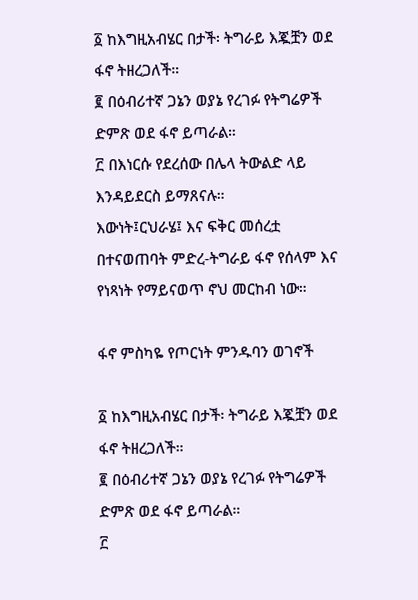፩ ከእግዚአብሄር በታች፡ ትግራይ እጇቿን ወደ ፋኖ ትዘረጋለች።
፪ በዕብሪተኛ ጋኔን ወያኔ የረገፉ የትግሬዎች ድምጽ ወደ ፋኖ ይጣራል።
፫ በእነርሱ የደረሰው በሌላ ትውልድ ላይ እንዳይደርስ ይማጸናሉ።
እውነት፤ርህራሄ፤ እና ፍቅር መሰረቷ በተናወጠባት ምድረ-ትግራይ ፋኖ የሰላም እና የነጻነት የማይናወጥ ኖህ መርከብ ነው።

ፋኖ ምስካዬ የጦርነት ምንዱባን ወገኖች

፩ ከእግዚአብሄር በታች፡ ትግራይ እጇቿን ወደ ፋኖ ትዘረጋለች።
፪ በዕብሪተኛ ጋኔን ወያኔ የረገፉ የትግሬዎች ድምጽ ወደ ፋኖ ይጣራል።
፫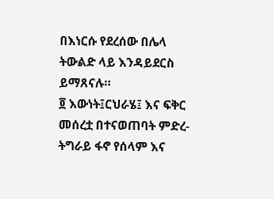በእነርሱ የደረሰው በሌላ ትውልድ ላይ እንዳይደርስ ይማጸናሉ።
፬ እውነት፤ርህራሄ፤ እና ፍቅር መሰረቷ በተናወጠባት ምድረ-ትግራይ ፋኖ የሰላም እና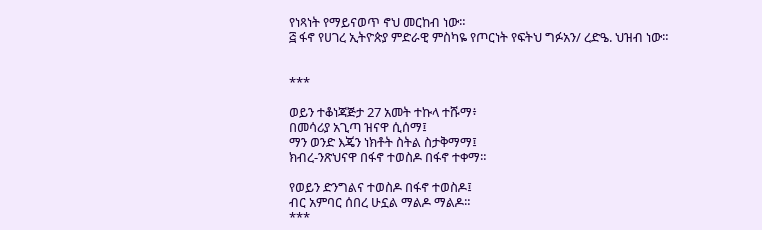የነጻነት የማይናወጥ ኖህ መርከብ ነው።
፭ ፋኖ የሀገረ ኢትዮጵያ ምድራዊ ምስካዬ የጦርነት የፍትህ ግፉአን/ ረድዔ. ህዝብ ነው።


***

ወይን ተቆነጃጅታ 27 አመት ተኩላ ተሹማ፥
በመሳሪያ አጊጣ ዝናዋ ሲሰማ፤
ማን ወንድ እጄን ነክቶት ስትል ስታቅማማ፤
ክብረ-ንጽህናዋ በፋኖ ተወስዶ በፋኖ ተቀማ።

የወይን ድንግልና ተወስዶ በፋኖ ተወስዶ፤
ብር አምባር ሰበረ ሁኗል ማልዶ ማልዶ።
***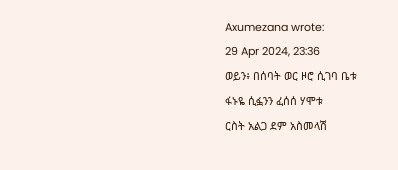Axumezana wrote:
29 Apr 2024, 23:36
ወይን፥ በሰባት ወር ዞሮ ሲገባ ቤቱ
ፋኑዬ ሲፏንን ፈሰሰ ሃሞቱ
ርስት አልጋ ደም አስመላሽ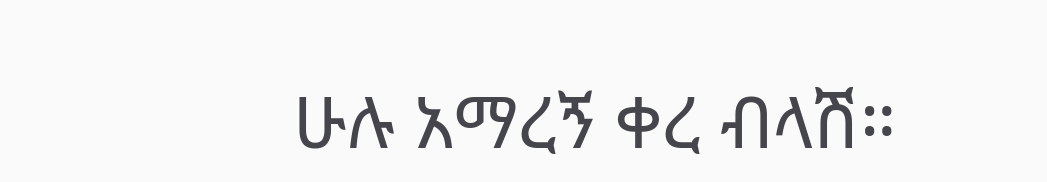ሁሉ አማረኝ ቀረ ብላሽ።